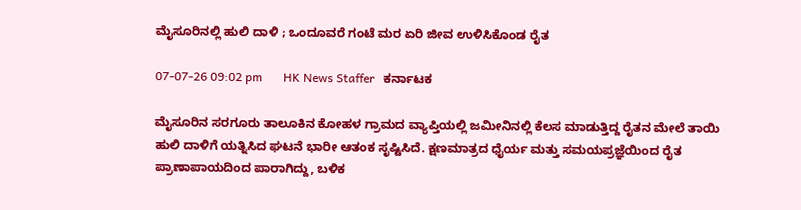ಮೈಸೂರಿನಲ್ಲಿ ಹುಲಿ ದಾಳಿ ; ಒಂದೂವರೆ ಗಂಟೆ ಮರ ಏರಿ ಜೀವ ಉಳಿಸಿಕೊಂಡ ರೈತ

07-07-26 09:02 pm       HK News Staffer   ಕರ್ನಾಟಕ

ಮೈಸೂರಿನ ಸರಗೂರು ತಾಲೂಕಿನ ಕೋಹಳ ಗ್ರಾಮದ ವ್ಯಾಪ್ತಿಯಲ್ಲಿ ಜಮೀನಿನಲ್ಲಿ ಕೆಲಸ ಮಾಡುತ್ತಿದ್ದ ರೈತನ ಮೇಲೆ ತಾಯಿ ಹುಲಿ ದಾಳಿಗೆ ಯತ್ನಿಸಿದ ಘಟನೆ ಭಾರೀ ಆತಂಕ ಸೃಷ್ಟಿಸಿದೆ. ಕ್ಷಣಮಾತ್ರದ ಧೈರ್ಯ ಮತ್ತು ಸಮಯಪ್ರಜ್ಞೆಯಿಂದ ರೈತ ಪ್ರಾಣಾಪಾಯದಿಂದ ಪಾರಾಗಿದ್ದು, ಬಳಿಕ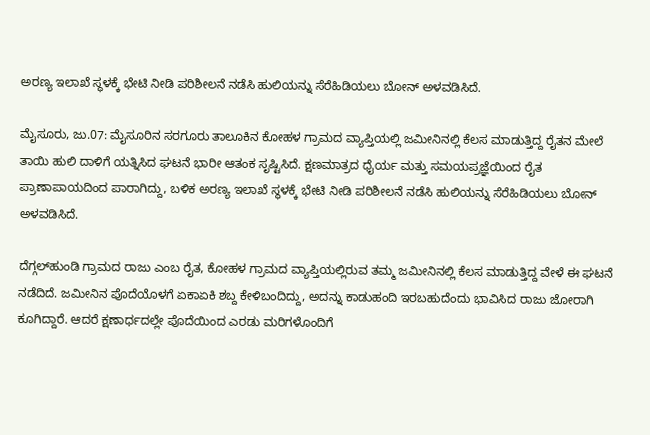ಅರಣ್ಯ ಇಲಾಖೆ ಸ್ಥಳಕ್ಕೆ ಭೇಟಿ ನೀಡಿ ಪರಿಶೀಲನೆ ನಡೆಸಿ ಹುಲಿಯನ್ನು ಸೆರೆಹಿಡಿಯಲು ಬೋನ್ ಅಳವಡಿಸಿದೆ.

ಮೈಸೂರು, ಜು.07: ಮೈಸೂರಿನ ಸರಗೂರು ತಾಲೂಕಿನ ಕೋಹಳ ಗ್ರಾಮದ ವ್ಯಾಪ್ತಿಯಲ್ಲಿ ಜಮೀನಿನಲ್ಲಿ ಕೆಲಸ ಮಾಡುತ್ತಿದ್ದ ರೈತನ ಮೇಲೆ ತಾಯಿ ಹುಲಿ ದಾಳಿಗೆ ಯತ್ನಿಸಿದ ಘಟನೆ ಭಾರೀ ಆತಂಕ ಸೃಷ್ಟಿಸಿದೆ. ಕ್ಷಣಮಾತ್ರದ ಧೈರ್ಯ ಮತ್ತು ಸಮಯಪ್ರಜ್ಞೆಯಿಂದ ರೈತ ಪ್ರಾಣಾಪಾಯದಿಂದ ಪಾರಾಗಿದ್ದು, ಬಳಿಕ ಅರಣ್ಯ ಇಲಾಖೆ ಸ್ಥಳಕ್ಕೆ ಭೇಟಿ ನೀಡಿ ಪರಿಶೀಲನೆ ನಡೆಸಿ ಹುಲಿಯನ್ನು ಸೆರೆಹಿಡಿಯಲು ಬೋನ್ ಅಳವಡಿಸಿದೆ.

ದೆಗ್ಗಲ್‌ಹುಂಡಿ ಗ್ರಾಮದ ರಾಜು ಎಂಬ ರೈತ, ಕೋಹಳ ಗ್ರಾಮದ ವ್ಯಾಪ್ತಿಯಲ್ಲಿರುವ ತಮ್ಮ ಜಮೀನಿನಲ್ಲಿ ಕೆಲಸ ಮಾಡುತ್ತಿದ್ದ ವೇಳೆ ಈ ಘಟನೆ ನಡೆದಿದೆ. ಜಮೀನಿನ ಪೊದೆಯೊಳಗೆ ಏಕಾಏಕಿ ಶಬ್ದ ಕೇಳಿಬಂದಿದ್ದು, ಅದನ್ನು ಕಾಡುಹಂದಿ ಇರಬಹುದೆಂದು ಭಾವಿಸಿದ ರಾಜು ಜೋರಾಗಿ ಕೂಗಿದ್ದಾರೆ. ಆದರೆ ಕ್ಷಣಾರ್ಧದಲ್ಲೇ ಪೊದೆಯಿಂದ ಎರಡು ಮರಿಗಳೊಂದಿಗೆ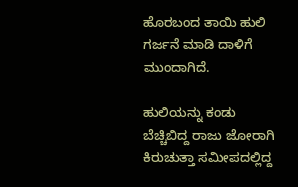ಹೊರಬಂದ ತಾಯಿ ಹುಲಿ ಗರ್ಜನೆ ಮಾಡಿ ದಾಳಿಗೆ ಮುಂದಾಗಿದೆ.

ಹುಲಿಯನ್ನು ಕಂಡು ಬೆಚ್ಚಿಬಿದ್ದ ರಾಜು ಜೋರಾಗಿ ಕಿರುಚುತ್ತಾ ಸಮೀಪದಲ್ಲಿದ್ದ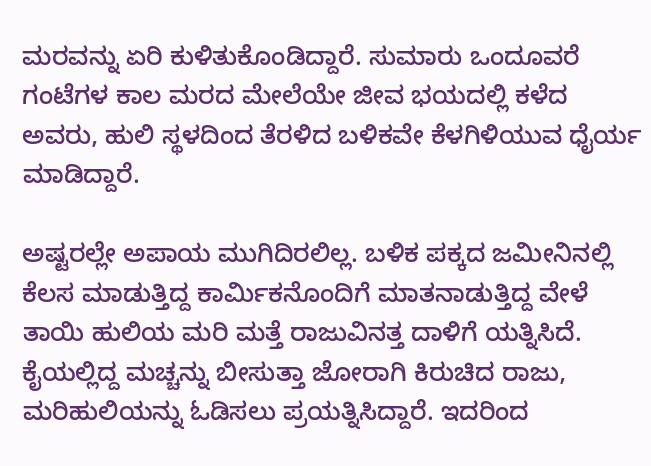ಮರವನ್ನು ಏರಿ ಕುಳಿತುಕೊಂಡಿದ್ದಾರೆ. ಸುಮಾರು ಒಂದೂವರೆ ಗಂಟೆಗಳ ಕಾಲ ಮರದ ಮೇಲೆಯೇ ಜೀವ ಭಯದಲ್ಲಿ ಕಳೆದ ಅವರು, ಹುಲಿ ಸ್ಥಳದಿಂದ ತೆರಳಿದ ಬಳಿಕವೇ ಕೆಳಗಿಳಿಯುವ ಧೈರ್ಯ ಮಾಡಿದ್ದಾರೆ.

ಅಷ್ಟರಲ್ಲೇ ಅಪಾಯ ಮುಗಿದಿರಲಿಲ್ಲ. ಬಳಿಕ ಪಕ್ಕದ ಜಮೀನಿನಲ್ಲಿ ಕೆಲಸ ಮಾಡುತ್ತಿದ್ದ ಕಾರ್ಮಿಕನೊಂದಿಗೆ ಮಾತನಾಡುತ್ತಿದ್ದ ವೇಳೆ ತಾಯಿ ಹುಲಿಯ ಮರಿ ಮತ್ತೆ ರಾಜುವಿನತ್ತ ದಾಳಿಗೆ ಯತ್ನಿಸಿದೆ. ಕೈಯಲ್ಲಿದ್ದ ಮಚ್ಚನ್ನು ಬೀಸುತ್ತಾ ಜೋರಾಗಿ ಕಿರುಚಿದ ರಾಜು, ಮರಿಹುಲಿಯನ್ನು ಓಡಿಸಲು ಪ್ರಯತ್ನಿಸಿದ್ದಾರೆ. ಇದರಿಂದ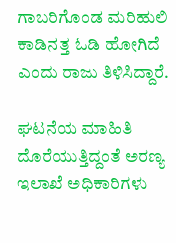ಗಾಬರಿಗೊಂಡ ಮರಿಹುಲಿ ಕಾಡಿನತ್ತ ಓಡಿ ಹೋಗಿದೆ ಎಂದು ರಾಜು ತಿಳಿಸಿದ್ದಾರೆ.

ಘಟನೆಯ ಮಾಹಿತಿ ದೊರೆಯುತ್ತಿದ್ದಂತೆ ಅರಣ್ಯ ಇಲಾಖೆ ಅಧಿಕಾರಿಗಳು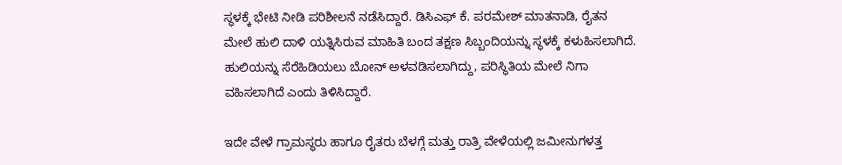ಸ್ಥಳಕ್ಕೆ ಭೇಟಿ ನೀಡಿ ಪರಿಶೀಲನೆ ನಡೆಸಿದ್ದಾರೆ. ಡಿಸಿಎಫ್ ಕೆ. ಪರಮೇಶ್ ಮಾತನಾಡಿ, ರೈತನ ಮೇಲೆ ಹುಲಿ ದಾಳಿ ಯತ್ನಿಸಿರುವ ಮಾಹಿತಿ ಬಂದ ತಕ್ಷಣ ಸಿಬ್ಬಂದಿಯನ್ನು ಸ್ಥಳಕ್ಕೆ ಕಳುಹಿಸಲಾಗಿದೆ. ಹುಲಿಯನ್ನು ಸೆರೆಹಿಡಿಯಲು ಬೋನ್ ಅಳವಡಿಸಲಾಗಿದ್ದು, ಪರಿಸ್ಥಿತಿಯ ಮೇಲೆ ನಿಗಾ ವಹಿಸಲಾಗಿದೆ ಎಂದು ತಿಳಿಸಿದ್ದಾರೆ.

ಇದೇ ವೇಳೆ ಗ್ರಾಮಸ್ಥರು ಹಾಗೂ ರೈತರು ಬೆಳಗ್ಗೆ ಮತ್ತು ರಾತ್ರಿ ವೇಳೆಯಲ್ಲಿ ಜಮೀನುಗಳತ್ತ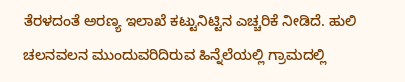ತೆರಳದಂತೆ ಅರಣ್ಯ ಇಲಾಖೆ ಕಟ್ಟುನಿಟ್ಟಿನ ಎಚ್ಚರಿಕೆ ನೀಡಿದೆ. ಹುಲಿ ಚಲನವಲನ ಮುಂದುವರಿದಿರುವ ಹಿನ್ನೆಲೆಯಲ್ಲಿ ಗ್ರಾಮದಲ್ಲಿ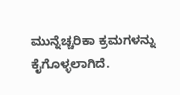ಮುನ್ನೆಚ್ಚರಿಕಾ ಕ್ರಮಗಳನ್ನು ಕೈಗೊಳ್ಳಲಾಗಿದೆ.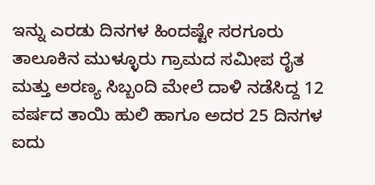ಇನ್ನು ಎರಡು ದಿನಗಳ ಹಿಂದಷ್ಟೇ ಸರಗೂರು ತಾಲೂಕಿನ ಮುಳ್ಳೂರು ಗ್ರಾಮದ ಸಮೀಪ ರೈತ ಮತ್ತು ಅರಣ್ಯ ಸಿಬ್ಬಂದಿ ಮೇಲೆ ದಾಳಿ ನಡೆಸಿದ್ದ 12 ವರ್ಷದ ತಾಯಿ ಹುಲಿ ಹಾಗೂ ಅದರ 25 ದಿನಗಳ ಐದು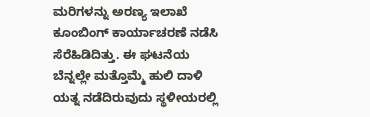ಮರಿಗಳನ್ನು ಅರಣ್ಯ ಇಲಾಖೆ ಕೂಂಬಿಂಗ್ ಕಾರ್ಯಾಚರಣೆ ನಡೆಸಿ ಸೆರೆಹಿಡಿದಿತ್ತು. ಈ ಘಟನೆಯ ಬೆನ್ನಲ್ಲೇ ಮತ್ತೊಮ್ಮೆ ಹುಲಿ ದಾಳಿ ಯತ್ನ ನಡೆದಿರುವುದು ಸ್ಥಳೀಯರಲ್ಲಿ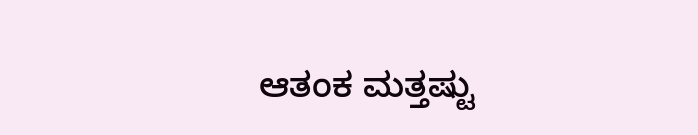ಆತಂಕ ಮತ್ತಷ್ಟು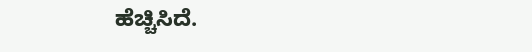ಹೆಚ್ಚಿಸಿದೆ.